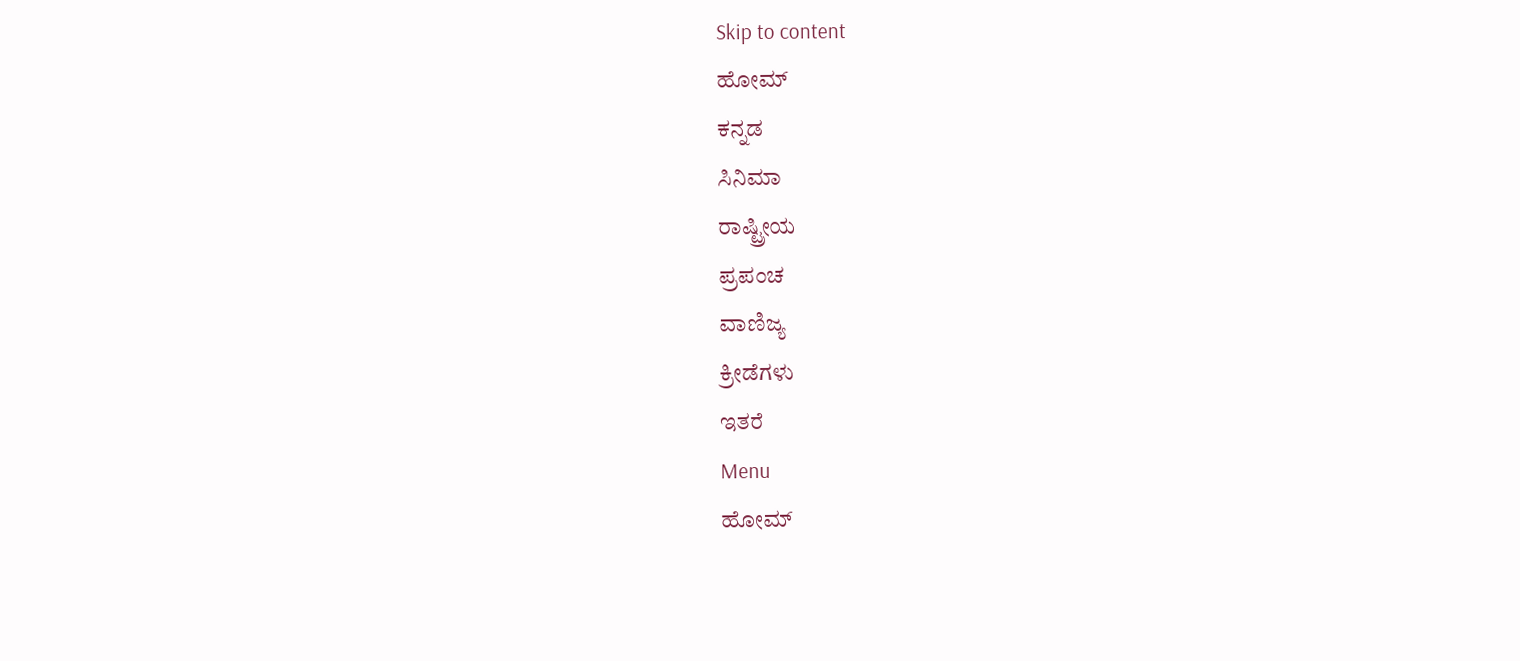Skip to content
ಹೋಮ್
ಕನ್ನಡ
ಸಿನಿಮಾ
ರಾಷ್ಟ್ರೀಯ
ಪ್ರಪಂಚ
ವಾಣಿಜ್ಯ
ಕ್ರೀಡೆಗಳು
ಇತರೆ
Menu
ಹೋಮ್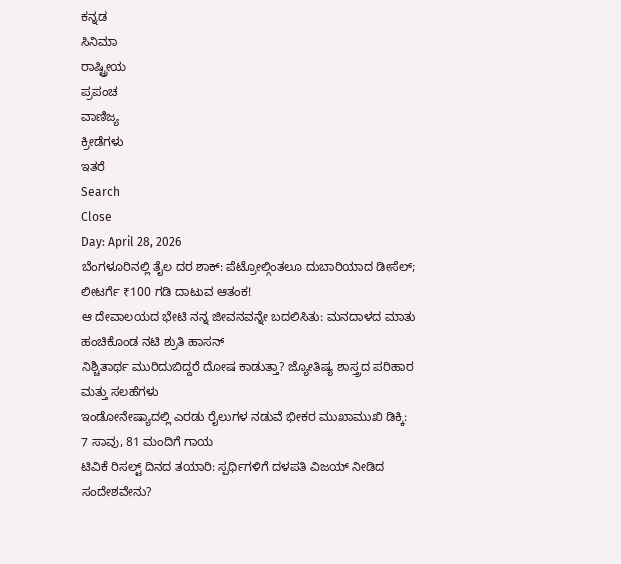ಕನ್ನಡ
ಸಿನಿಮಾ
ರಾಷ್ಟ್ರೀಯ
ಪ್ರಪಂಚ
ವಾಣಿಜ್ಯ
ಕ್ರೀಡೆಗಳು
ಇತರೆ
Search
Close
Day: April 28, 2026
ಬೆಂಗಳೂರಿನಲ್ಲಿ ತೈಲ ದರ ಶಾಕ್: ಪೆಟ್ರೋಲ್ಗಿಂತಲೂ ದುಬಾರಿಯಾದ ಡೀಸೆಲ್; ಲೀಟರ್ಗೆ ₹100 ಗಡಿ ದಾಟುವ ಆತಂಕ!
ಆ ದೇವಾಲಯದ ಭೇಟಿ ನನ್ನ ಜೀವನವನ್ನೇ ಬದಲಿಸಿತು: ಮನದಾಳದ ಮಾತು ಹಂಚಿಕೊಂಡ ನಟಿ ಶ್ರುತಿ ಹಾಸನ್
ನಿಶ್ಚಿತಾರ್ಥ ಮುರಿದುಬಿದ್ದರೆ ದೋಷ ಕಾಡುತ್ತಾ? ಜ್ಯೋತಿಷ್ಯ ಶಾಸ್ತ್ರದ ಪರಿಹಾರ ಮತ್ತು ಸಲಹೆಗಳು
ಇಂಡೋನೇಷ್ಯಾದಲ್ಲಿ ಎರಡು ರೈಲುಗಳ ನಡುವೆ ಭೀಕರ ಮುಖಾಮುಖಿ ಡಿಕ್ಕಿ: 7 ಸಾವು, 81 ಮಂದಿಗೆ ಗಾಯ
ಟಿವಿಕೆ ರಿಸಲ್ಟ್ ದಿನದ ತಯಾರಿ: ಸ್ಪರ್ಧಿಗಳಿಗೆ ದಳಪತಿ ವಿಜಯ್ ನೀಡಿದ ಸಂದೇಶವೇನು?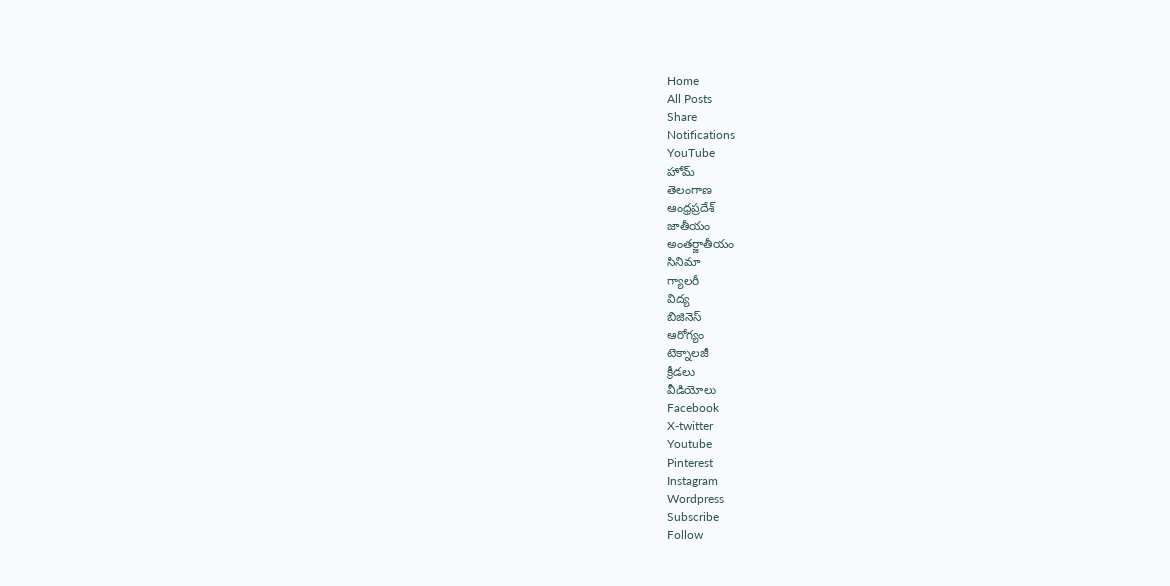Home
All Posts
Share
Notifications
YouTube
హోమ్
తెలంగాణ
ఆంధ్రప్రదేశ్
జాతీయం
అంతర్జాతీయం
సినిమా
గ్యాలరీ
విద్య
బిజినెస్
ఆరోగ్యం
టెక్నాలజీ
క్రీడలు
వీడియోలు
Facebook
X-twitter
Youtube
Pinterest
Instagram
Wordpress
Subscribe
Follow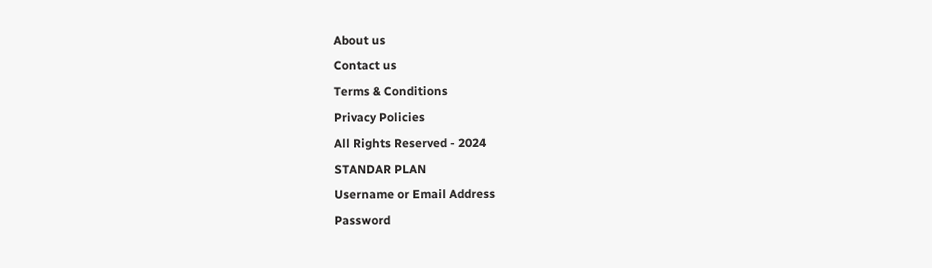About us
Contact us
Terms & Conditions
Privacy Policies
All Rights Reserved - 2024
STANDAR PLAN
Username or Email Address
Password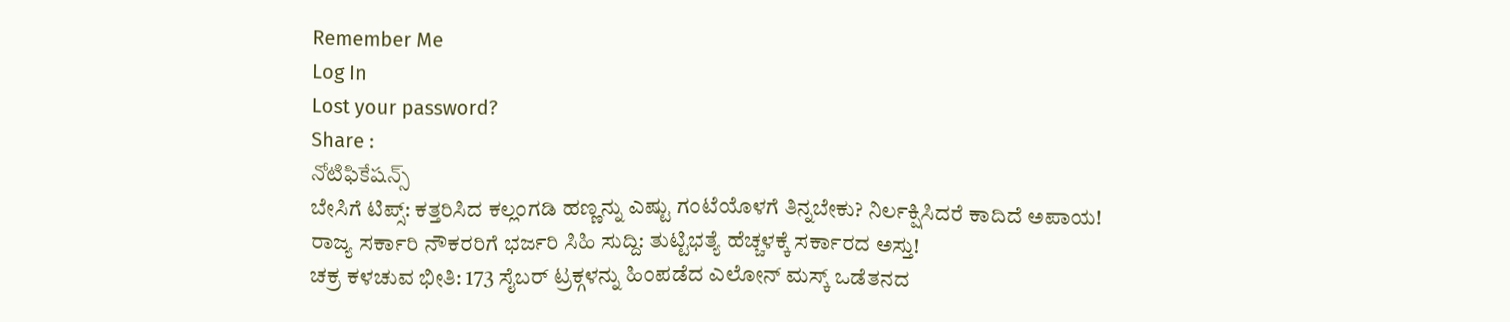Remember Me
Log In
Lost your password?
Share :
నోటిఫికేషన్స్
ಬೇಸಿಗೆ ಟಿಪ್ಸ್: ಕತ್ತರಿಸಿದ ಕಲ್ಲಂಗಡಿ ಹಣ್ಣನ್ನು ಎಷ್ಟು ಗಂಟೆಯೊಳಗೆ ತಿನ್ನಬೇಕು? ನಿರ್ಲಕ್ಷಿಸಿದರೆ ಕಾದಿದೆ ಅಪಾಯ!
ರಾಜ್ಯ ಸರ್ಕಾರಿ ನೌಕರರಿಗೆ ಭರ್ಜರಿ ಸಿಹಿ ಸುದ್ದಿ: ತುಟ್ಟಿಭತ್ಯೆ ಹೆಚ್ಚಳಕ್ಕೆ ಸರ್ಕಾರದ ಅಸ್ತು!
ಚಕ್ರ ಕಳಚುವ ಭೀತಿ: 173 ಸೈಬರ್ ಟ್ರಕ್ಗಳನ್ನು ಹಿಂಪಡೆದ ಎಲೋನ್ ಮಸ್ಕ್ ಒಡೆತನದ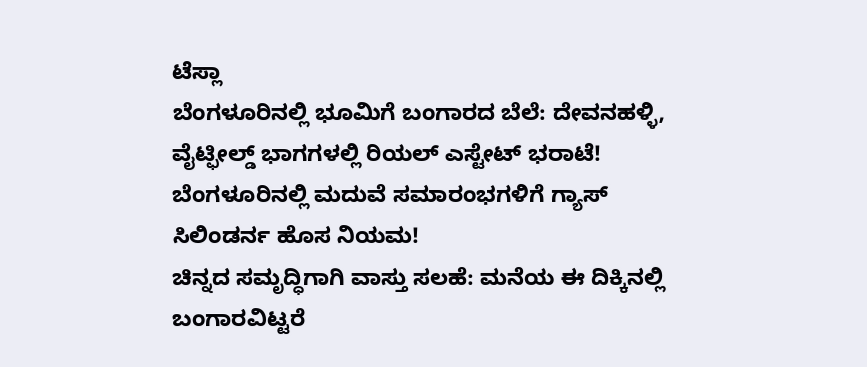ಟೆಸ್ಲಾ
ಬೆಂಗಳೂರಿನಲ್ಲಿ ಭೂಮಿಗೆ ಬಂಗಾರದ ಬೆಲೆ: ದೇವನಹಳ್ಳಿ, ವೈಟ್ಫೀಲ್ಡ್ ಭಾಗಗಳಲ್ಲಿ ರಿಯಲ್ ಎಸ್ಟೇಟ್ ಭರಾಟೆ!
ಬೆಂಗಳೂರಿನಲ್ಲಿ ಮದುವೆ ಸಮಾರಂಭಗಳಿಗೆ ಗ್ಯಾಸ್ ಸಿಲಿಂಡರ್ನ ಹೊಸ ನಿಯಮ!
ಚಿನ್ನದ ಸಮೃದ್ಧಿಗಾಗಿ ವಾಸ್ತು ಸಲಹೆ: ಮನೆಯ ಈ ದಿಕ್ಕಿನಲ್ಲಿ ಬಂಗಾರವಿಟ್ಟರೆ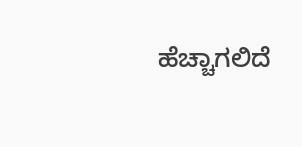ಹೆಚ್ಚಾಗಲಿದೆ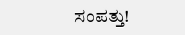ಸಂಪತ್ತು!